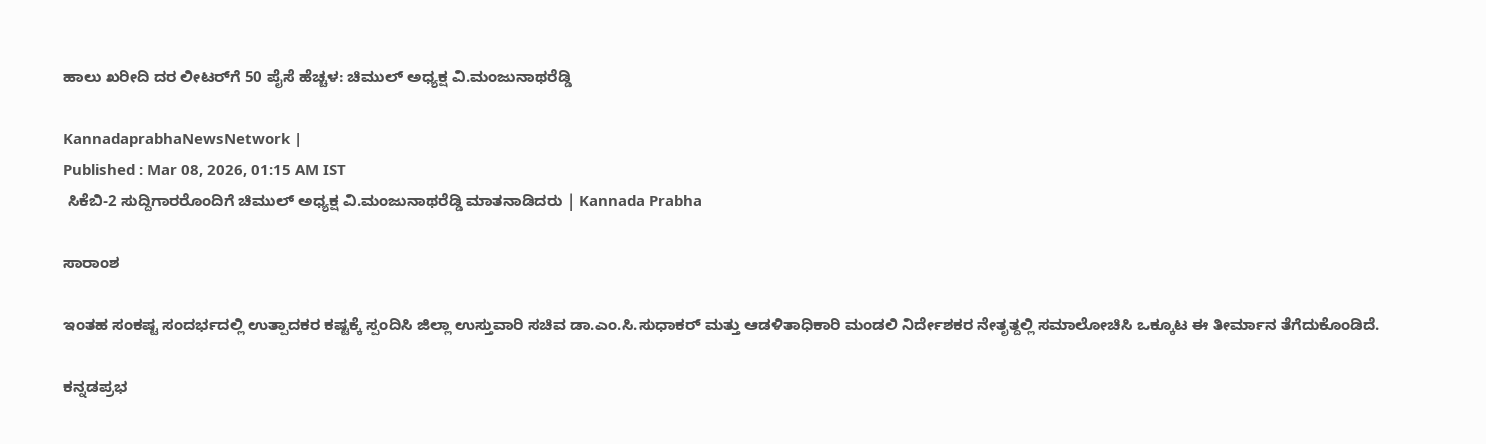ಹಾಲು ಖರೀದಿ ದರ ಲೀಟರ್‌ಗೆ 50 ಪೈಸೆ ಹೆಚ್ಚಳ: ಚಿಮುಲ್ ಅಧ್ಯಕ್ಷ ವಿ.ಮಂಜುನಾಥರೆಡ್ಡಿ

KannadaprabhaNewsNetwork |
Published : Mar 08, 2026, 01:15 AM IST
 ಸಿಕೆಬಿ-2 ಸುದ್ದಿಗಾರರೊಂದಿಗೆ ಚಿಮುಲ್ ಅಧ್ಯಕ್ಷ ವಿ.ಮಂಜುನಾಥರೆಡ್ಡಿ ಮಾತನಾಡಿದರು | Kannada Prabha

ಸಾರಾಂಶ

ಇಂತಹ ಸಂಕಷ್ಟ ಸಂದರ್ಭದಲ್ಲಿ ಉತ್ಪಾದಕರ ಕಷ್ಟಕ್ಕೆ ಸ್ಪಂದಿಸಿ ಜಿಲ್ಲಾ ಉಸ್ತುವಾರಿ ಸಚಿವ ಡಾ.ಎಂ.ಸಿ.ಸುಧಾಕರ್ ಮತ್ತು ಆಡಳಿತಾಧಿಕಾರಿ ಮಂಡಲಿ ನಿರ್ದೇಶಕರ ನೇತೃತ್ದಲ್ಲಿ ಸಮಾಲೋಚಿಸಿ ಒಕ್ಕೂಟ ಈ ತೀರ್ಮಾನ ತೆಗೆದುಕೊಂಡಿದೆ.

ಕನ್ನಡಪ್ರಭ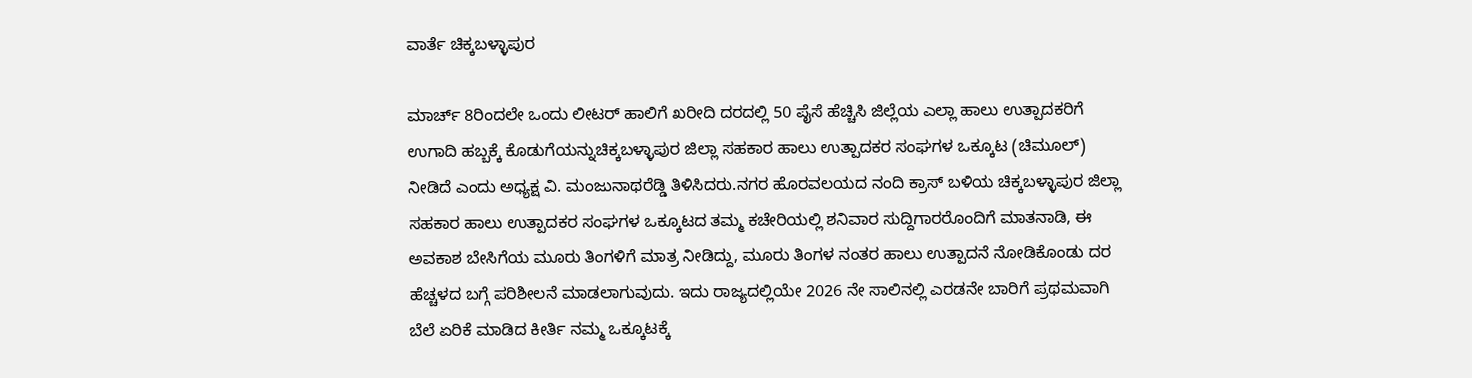ವಾರ್ತೆ ಚಿಕ್ಕಬಳ್ಳಾಪುರ

ಮಾರ್ಚ್ 8ರಿಂದಲೇ ಒಂದು ಲೀಟರ್ ಹಾಲಿಗೆ ಖರೀದಿ ದರದಲ್ಲಿ 50 ಪೈಸೆ ಹೆಚ್ಚಿಸಿ ಜಿಲ್ಲೆಯ ಎಲ್ಲಾ ಹಾಲು ಉತ್ಪಾದಕರಿಗೆ ಉಗಾದಿ ಹಬ್ಬಕ್ಕೆ ಕೊಡುಗೆಯನ್ನುಚಿಕ್ಕಬಳ್ಳಾಪುರ ಜಿಲ್ಲಾ ಸಹಕಾರ ಹಾಲು ಉತ್ಪಾದಕರ ಸಂಘಗಳ ಒಕ್ಕೂಟ (ಚಿಮೂಲ್) ನೀಡಿದೆ ಎಂದು ಅಧ್ಯಕ್ಷ ವಿ. ಮಂಜುನಾಥರೆಡ್ಡಿ ತಿಳಿಸಿದರು.ನಗರ ಹೊರವಲಯದ ನಂದಿ ಕ್ರಾಸ್ ಬಳಿಯ ಚಿಕ್ಕಬಳ್ಳಾಪುರ ಜಿಲ್ಲಾ ಸಹಕಾರ ಹಾಲು ಉತ್ಪಾದಕರ ಸಂಘಗಳ ಒಕ್ಕೂಟದ ತಮ್ಮ ಕಚೇರಿಯಲ್ಲಿ ಶನಿವಾರ ಸುದ್ದಿಗಾರರೊಂದಿಗೆ ಮಾತನಾಡಿ, ಈ ಅವಕಾಶ ಬೇಸಿಗೆಯ ಮೂರು ತಿಂಗಳಿಗೆ ಮಾತ್ರ ನೀಡಿದ್ದು, ಮೂರು ತಿಂಗಳ ನಂತರ ಹಾಲು ಉತ್ಪಾದನೆ ನೋಡಿಕೊಂಡು ದರ ಹೆಚ್ಚಳದ ಬಗ್ಗೆ ಪರಿಶೀಲನೆ ಮಾಡಲಾಗುವುದು. ಇದು ರಾಜ್ಯದಲ್ಲಿಯೇ 2026 ನೇ ಸಾಲಿನಲ್ಲಿ ಎರಡನೇ ಬಾರಿಗೆ ಪ್ರಥಮವಾಗಿ ಬೆಲೆ ಏರಿಕೆ ಮಾಡಿದ ಕೀರ್ತಿ ನಮ್ಮ ಒಕ್ಕೂಟಕ್ಕೆ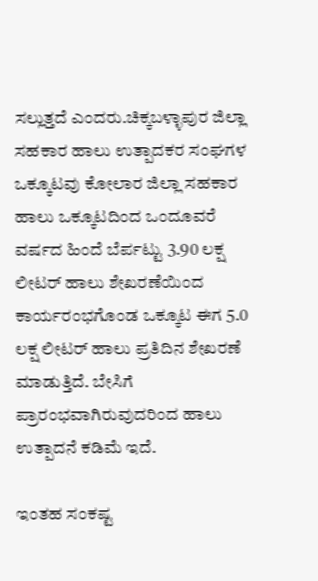ಸಲ್ಲುತ್ತದೆ ಎಂದರು.ಚಿಕ್ಕಬಳ್ಳಾಪುರ ಜಿಲ್ಲಾ ಸಹಕಾರ ಹಾಲು ಉತ್ಪಾದಕರ ಸಂಘಗಳ ಒಕ್ಕೂಟವು ಕೋಲಾರ ಜಿಲ್ಲಾ ಸಹಕಾರ ಹಾಲು ಒಕ್ಕೂಟದಿಂದ ಒಂದೂವರೆ ವರ್ಷದ ಹಿಂದೆ ಬೆರ್ಪಟ್ಟು 3.90 ಲಕ್ಷ ಲೀಟರ್ ಹಾಲು ಶೇಖರಣೆಯಿಂದ ಕಾರ್ಯರಂಭಗೊಂಡ ಒಕ್ಕೂಟ ಈಗ 5.0 ಲಕ್ಷ ಲೀಟರ್ ಹಾಲು ಪ್ರತಿದಿನ ಶೇಖರಣೆ ಮಾಡುತ್ತಿದೆ. ಬೇಸಿಗೆ ಪ್ರಾರಂಭವಾಗಿರುವುದರಿಂದ ಹಾಲು ಉತ್ಪಾದನೆ ಕಡಿಮೆ ಇದೆ.

ಇಂತಹ ಸಂಕಷ್ಟ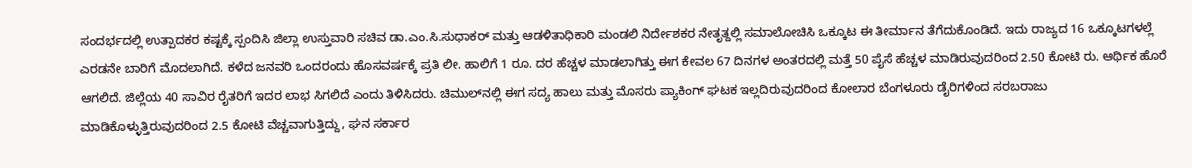ಸಂದರ್ಭದಲ್ಲಿ ಉತ್ಪಾದಕರ ಕಷ್ಟಕ್ಕೆ ಸ್ಪಂದಿಸಿ ಜಿಲ್ಲಾ ಉಸ್ತುವಾರಿ ಸಚಿವ ಡಾ.ಎಂ.ಸಿ.ಸುಧಾಕರ್ ಮತ್ತು ಆಡಳಿತಾಧಿಕಾರಿ ಮಂಡಲಿ ನಿರ್ದೇಶಕರ ನೇತೃತ್ದಲ್ಲಿ ಸಮಾಲೋಚಿಸಿ ಒಕ್ಕೂಟ ಈ ತೀರ್ಮಾನ ತೆಗೆದುಕೊಂಡಿದೆ. ಇದು ರಾಜ್ಯದ 16 ಒಕ್ಕೂಟಗಳಲ್ಲೆ ಎರಡನೇ ಬಾರಿಗೆ ಮೊದಲಾಗಿದೆ. ಕಳೆದ ಜನವರಿ ಒಂದರಂದು ಹೊಸವರ್ಷಕ್ಕೆ ಪ್ರತಿ ಲೀ. ಹಾಲಿಗೆ 1 ರೂ. ದರ ಹೆಚ್ಚಳ ಮಾಡಲಾಗಿತ್ತು ಈಗ ಕೇವಲ 67 ದಿನಗಳ ಅಂತರದಲ್ಲಿ ಮತ್ತೆ 50 ಪೈಸೆ ಹೆಚ್ಚಳ ಮಾಡಿರುವುದರಿಂದ 2.50 ಕೋಟಿ ರು. ಆರ್ಥಿಕ ಹೊರೆ ಆಗಲಿದೆ. ಜಿಲ್ಲೆಯ 40 ಸಾವಿರ ರೈತರಿಗೆ ಇದರ ಲಾಭ ಸಿಗಲಿದೆ ಎಂದು ತಿಳಿಸಿದರು. ಚಿಮುಲ್‌ನಲ್ಲಿ ಈಗ ಸದ್ಯ ಹಾಲು ಮತ್ತು ಮೊಸರು ಪ್ಯಾಕಿಂಗ್ ಘಟಕ ಇಲ್ಲದಿರುವುದರಿಂದ ಕೋಲಾರ ಬೆಂಗಳೂರು ಡೈರಿಗಳಿಂದ ಸರಬರಾಜು ಮಾಡಿಕೊಳ್ಳುತ್ತಿರುವುದರಿಂದ 2.5 ಕೋಟಿ ವೆಚ್ಚವಾಗುತ್ತಿದ್ದು, ಘನ ಸರ್ಕಾರ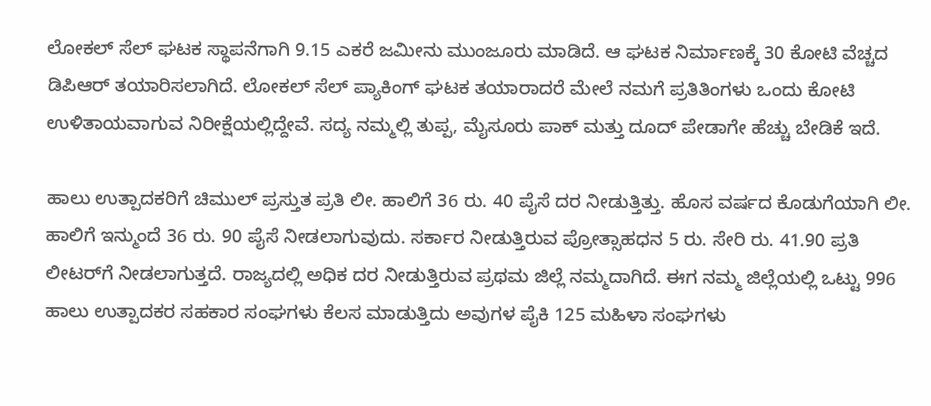ಲೋಕಲ್ ಸೆಲ್ ಘಟಕ ಸ್ಥಾಪನೆಗಾಗಿ 9.15 ಎಕರೆ ಜಮೀನು ಮುಂಜೂರು ಮಾಡಿದೆ. ಆ ಘಟಕ ನಿರ್ಮಾಣಕ್ಕೆ 30 ಕೋಟಿ ವೆಚ್ಚದ ಡಿಪಿಆರ್ ತಯಾರಿಸಲಾಗಿದೆ. ಲೋಕಲ್ ಸೆಲ್ ಪ್ಯಾಕಿಂಗ್ ಘಟಕ ತಯಾರಾದರೆ ಮೇಲೆ ನಮಗೆ ಪ್ರತಿತಿಂಗಳು ಒಂದು ಕೋಟಿ ಉಳಿತಾಯವಾಗುವ ನಿರೀಕ್ಷೆಯಲ್ಲಿದ್ದೇವೆ. ಸದ್ಯ ನಮ್ಮಲ್ಲಿ ತುಪ್ಪ, ಮೈಸೂರು ಪಾಕ್ ಮತ್ತು ದೂದ್ ಪೇಡಾಗೇ ಹೆಚ್ಚು ಬೇಡಿಕೆ ಇದೆ.

ಹಾಲು ಉತ್ಪಾದಕರಿಗೆ ಚಿಮುಲ್ ಪ್ರಸ್ತುತ ಪ್ರತಿ ಲೀ. ಹಾಲಿಗೆ 36 ರು. 40 ಪೈಸೆ ದರ ನೀಡುತ್ತಿತ್ತು. ಹೊಸ ವರ್ಷದ ಕೊಡುಗೆಯಾಗಿ ಲೀ. ಹಾಲಿಗೆ ಇನ್ಮುಂದೆ 36 ರು. 90 ಪೈಸೆ ನೀಡಲಾಗುವುದು. ಸರ್ಕಾರ ನೀಡುತ್ತಿರುವ ಪ್ರೋತ್ಸಾಹಧನ 5 ರು. ಸೇರಿ ರು. 41.90 ಪ್ರತಿ ಲೀಟರ್‌ಗೆ ನೀಡಲಾಗುತ್ತದೆ. ರಾಜ್ಯದಲ್ಲಿ ಅಧಿಕ ದರ ನೀಡುತ್ತಿರುವ ಪ್ರಥಮ ಜಿಲ್ಲೆ ನಮ್ಮದಾಗಿದೆ. ಈಗ ನಮ್ಮ ಜಿಲ್ಲೆಯಲ್ಲಿ ಒಟ್ಟು 996 ಹಾಲು ಉತ್ಪಾದಕರ ಸಹಕಾರ ಸಂಘಗಳು ಕೆಲಸ ಮಾಡುತ್ತಿದು ಅವುಗಳ ಪೈಕಿ 125 ಮಹಿಳಾ ಸಂಘಗಳು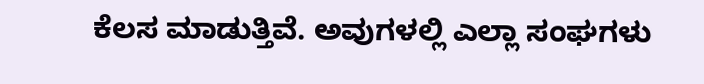ಕೆಲಸ ಮಾಡುತ್ತಿವೆ. ಅವುಗಳಲ್ಲಿ ಎಲ್ಲಾ ಸಂಘಗಳು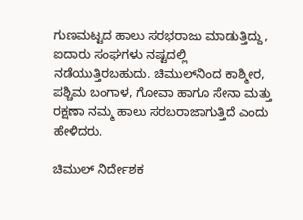ಗುಣಮಟ್ಟದ ಹಾಲು ಸರಭರಾಜು ಮಾಡುತ್ತಿದ್ದು, ಐದಾರು ಸಂಘಗಳು ನಷ್ಟದಲ್ಲಿ ನಡೆಯುತ್ತಿರಬಹುದು. ಚಿಮುಲ್‌ನಿಂದ ಕಾಶ್ಮೀರ, ಪಶ್ಚಿಮ ಬಂಗಾಳ, ಗೋವಾ ಹಾಗೂ ಸೇನಾ ಮತ್ತು ರಕ್ಷಣಾ ನಮ್ಮ ಹಾಲು ಸರಬರಾಜಾಗುತ್ತಿದೆ ಎಂದು ಹೇಳಿದರು.

ಚಿಮುಲ್ ನಿರ್ದೇಶಕ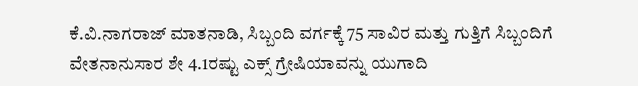ಕೆ.ವಿ.ನಾಗರಾಜ್ ಮಾತನಾಡಿ, ಸಿಬ್ಬಂದಿ ವರ್ಗಕ್ಕೆ 75 ಸಾವಿರ ಮತ್ತು ಗುತ್ತಿಗೆ ಸಿಬ್ಬಂದಿಗೆ ವೇತನಾನುಸಾರ ಶೇ 4.1ರಷ್ಟು ಎಕ್ಸ್ ಗ್ರೇಷಿಯಾವನ್ನು ಯುಗಾದಿ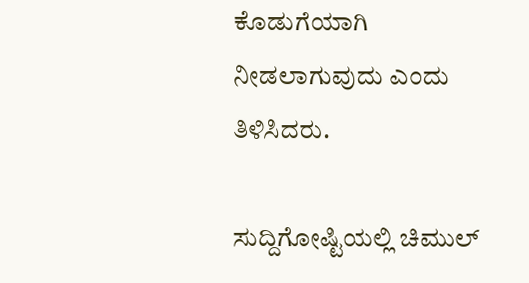ಕೊಡುಗೆಯಾಗಿ ನೀಡಲಾಗುವುದು ಎಂದು ತಿಳಿಸಿದರು.

ಸುದ್ದಿಗೋಷ್ಟಿಯಲ್ಲಿ ಚಿಮುಲ್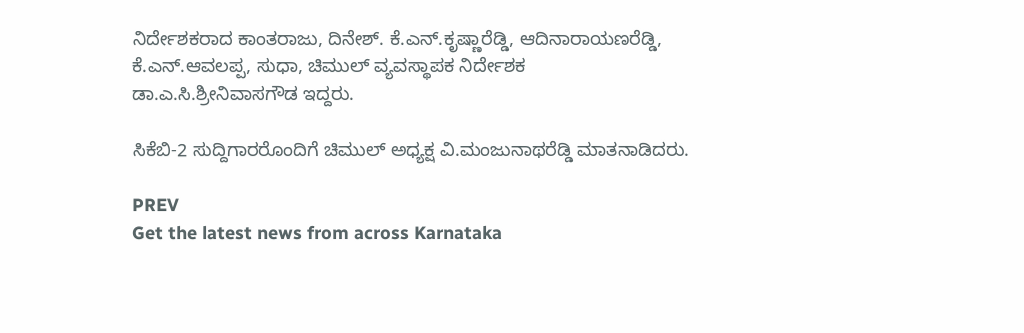ನಿರ್ದೇಶಕರಾದ ಕಾಂತರಾಜು, ದಿನೇಶ್. ಕೆ.ಎನ್.ಕೃಷ್ಣಾರೆಡ್ಡಿ, ಆದಿನಾರಾಯಣರೆಡ್ಡಿ, ಕೆ.ಎನ್.ಆವಲಪ್ಪ, ಸುಧಾ, ಚಿಮುಲ್ ವ್ಯವಸ್ಥಾಪಕ ನಿರ್ದೇಶಕ ಡಾ.ಎ.ಸಿ.ಶ್ರೀನಿವಾಸಗೌಡ ಇದ್ದರು.

ಸಿಕೆಬಿ-2 ಸುದ್ದಿಗಾರರೊಂದಿಗೆ ಚಿಮುಲ್ ಅಧ್ಯಕ್ಷ ವಿ.ಮಂಜುನಾಥರೆಡ್ಡಿ ಮಾತನಾಡಿದರು.

PREV
Get the latest news from across Karnataka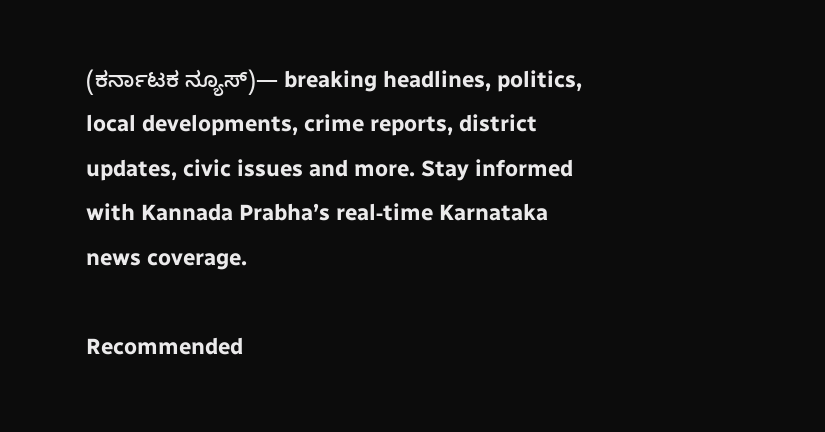(ಕರ್ನಾಟಕ ನ್ಯೂಸ್)— breaking headlines, politics, local developments, crime reports, district updates, civic issues and more. Stay informed with Kannada Prabha’s real‑time Karnataka news coverage.

Recommended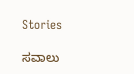Stories

ಸವಾಲು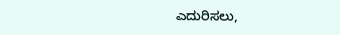ಎದುರಿಸಲು,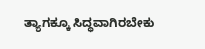ತ್ಯಾಗಕ್ಕೂ ಸಿದ್ಧವಾಗಿರಬೇಕು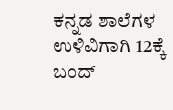ಕನ್ನಡ ಶಾಲೆಗಳ ಉಳಿವಿಗಾಗಿ 12ಕ್ಕೆ ಬಂದ್‌